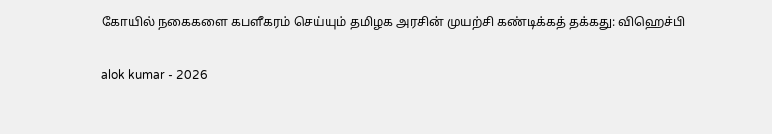கோயில் நகைகளை கபளீகரம் செய்யும் தமிழக அரசின் முயற்சி கண்டிக்கத் தக்கது: விஹெச்பி

alok kumar - 2026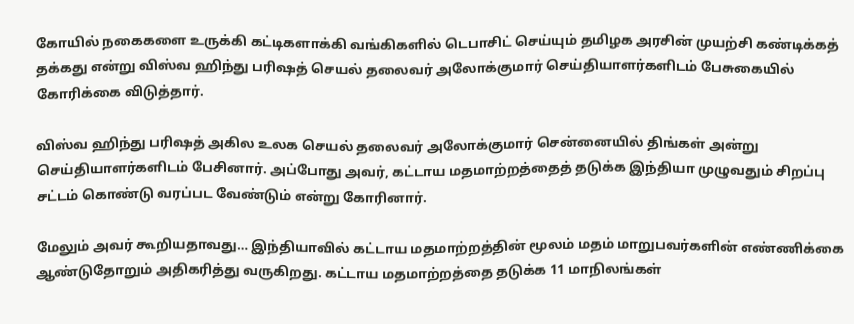கோயில் நகைகளை உருக்கி கட்டிகளாக்கி வங்கிகளில் டெபாசிட் செய்யும் தமிழக அரசின் முயற்சி கண்டிக்கத் தக்கது என்று விஸ்வ ஹிந்து பரிஷத் செயல் தலைவர் அலோக்குமார் செய்தியாளர்களிடம் பேசுகையில் கோரிக்கை விடுத்தார்.

விஸ்வ ஹிந்து பரிஷத் அகில உலக செயல் தலைவர் அலோக்குமார் சென்னையில் திங்கள் அன்று செய்தியாளர்களிடம் பேசினார். அப்போது அவர், கட்டாய மதமாற்றத்தைத் தடுக்க இந்தியா முழுவதும் சிறப்பு சட்டம் கொண்டு வரப்பட வேண்டும் என்று கோரினார்.

மேலும் அவர் கூறியதாவது… இந்தியாவில் கட்டாய மதமாற்றத்தின் மூலம் மதம் மாறுபவர்களின் எண்ணிக்கை ஆண்டுதோறும் அதிகரித்து வருகிறது. கட்டாய மதமாற்றத்தை தடுக்க 11 மாநிலங்கள்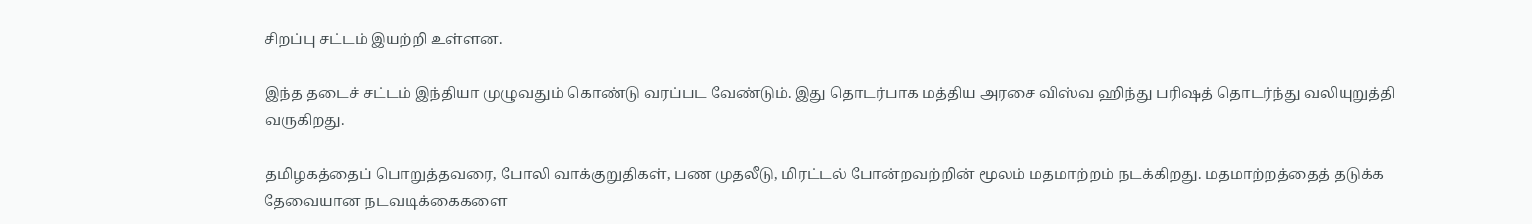சிறப்பு சட்டம் இயற்றி உள்ளன.

இந்த தடைச் சட்டம் இந்தியா முழுவதும் கொண்டு வரப்பட வேண்டும். இது தொடர்பாக மத்திய அரசை விஸ்வ ஹிந்து பரிஷத் தொடர்ந்து வலியுறுத்தி வருகிறது.

தமிழகத்தைப் பொறுத்தவரை, போலி வாக்குறுதிகள், பண முதலீடு, மிரட்டல் போன்றவற்றின் மூலம் மதமாற்றம் நடக்கிறது. மதமாற்றத்தைத் தடுக்க தேவையான நடவடிக்கைகளை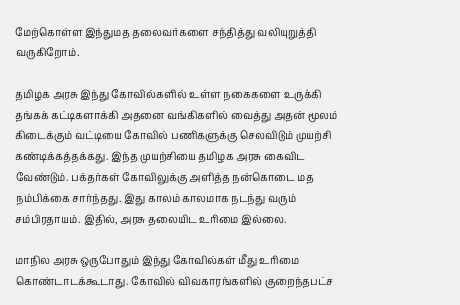மேற்கொள்ள இந்துமத தலைவர்களை சந்தித்து வலியுறுத்தி வருகிறோம்.

தமிழக அரசு இந்து கோவில்களில் உள்ள நகைகளை உருக்கி தங்கக் கட்டிகளாக்கி அதனை வங்கிகளில் வைத்து அதன் மூலம் கிடைக்கும் வட்டியை கோவில் பணிகளுக்கு செலவிடும் முயற்சி கண்டிக்கத்தக்கது. இந்த முயற்சியை தமிழக அரசு கைவிட வேண்டும். பக்தர்கள் கோவிலுக்கு அளித்த நன்கொடை மத நம்பிக்கை சார்ந்தது. இது காலம் காலமாக நடந்து வரும் சம்பிரதாயம். இதில், அரசு தலையிட உரிமை இல்லை.

மாநில அரசு ஒருபோதும் இந்து கோவில்கள் மீது உரிமை கொண்டாடக்கூடாது. கோவில் விவகாரங்களில் குறைந்தபட்ச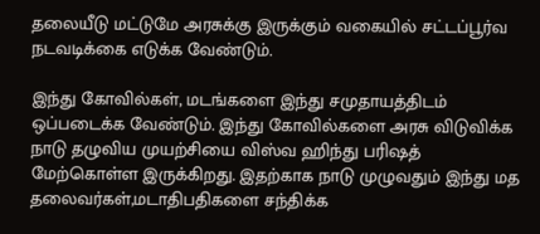தலையீடு மட்டுமே அரசுக்கு இருக்கும் வகையில் சட்டப்பூர்வ நடவடிக்கை எடுக்க வேண்டும்.

இந்து கோவில்கள், மடங்களை இந்து சமுதாயத்திடம் ஒப்படைக்க வேண்டும். இந்து கோவில்களை அரசு விடுவிக்க நாடு தழுவிய முயற்சியை விஸ்வ ஹிந்து பரிஷத் மேற்கொள்ள இருக்கிறது. இதற்காக நாடு முழுவதும் இந்து மத தலைவர்கள்,மடாதிபதிகளை சந்திக்க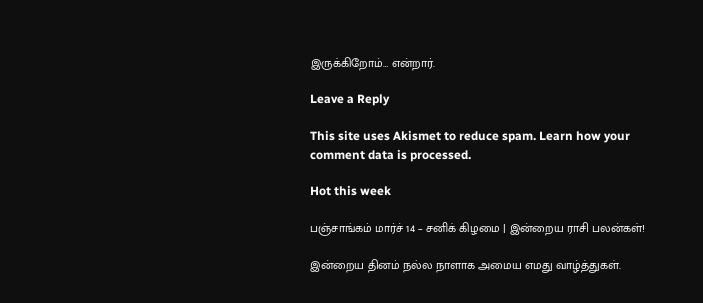இருக்கிறோம்… என்றார்.

Leave a Reply

This site uses Akismet to reduce spam. Learn how your comment data is processed.

Hot this week

பஞ்சாங்கம் மார்ச் 14 – சனிக் கிழமை | இன்றைய ராசி பலன்கள்!

இன்றைய தினம் நல்ல நாளாக அமைய எமது வாழ்த்துகள்.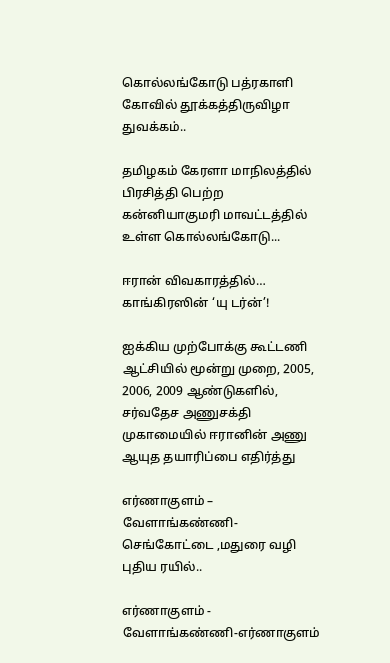கொல்லங்கோடு பத்ரகாளி கோவில் தூக்கத்திருவிழா துவக்கம்..

தமிழகம் கேரளா மாநிலத்தில் பிரசித்தி பெற்ற கன்னியாகுமரி மாவட்டத்தில் உள்ள கொல்லங்கோடு...

ஈரான் விவகாரத்தில்… காங்கிரஸின் ‘யு டர்ன்’!

ஐக்கிய முற்போக்கு கூட்டணி ஆட்சியில் மூன்று முறை, 2005, 2006, 2009 ஆண்டுகளில், சர்வதேச அணுசக்தி முகாமையில் ஈரானின் அணு ஆயுத தயாரிப்பை எதிர்த்து

எர்ணாகுளம் – வேளாங்கண்ணி- செங்கோட்டை ,மதுரை வழி புதிய ரயில்..

எர்ணாகுளம் - வேளாங்கண்ணி-எர்ணாகுளம்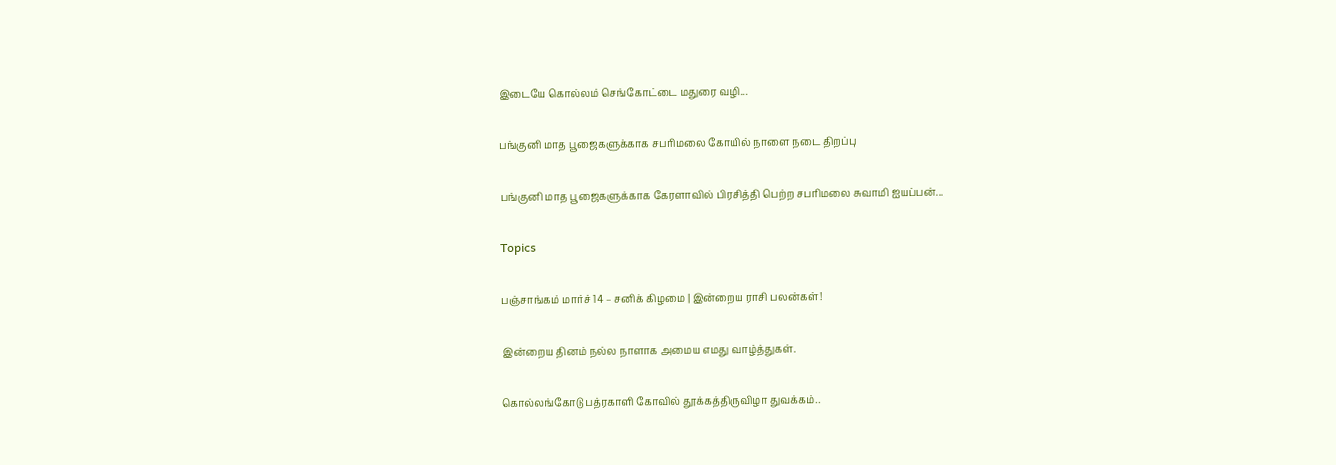இடையே கொல்லம் செங்கோட்டை மதுரை வழி...

பங்குனி மாத பூஜைகளுக்காக சபரிமலை கோயில் நாளை நடை திறப்பு

பங்குனி மாத பூஜைகளுக்காக கேரளாவில் பிரசித்தி பெற்ற சபரிமலை சுவாமி ஐயப்பன்...

Topics

பஞ்சாங்கம் மார்ச் 14 – சனிக் கிழமை | இன்றைய ராசி பலன்கள்!

இன்றைய தினம் நல்ல நாளாக அமைய எமது வாழ்த்துகள்.

கொல்லங்கோடு பத்ரகாளி கோவில் தூக்கத்திருவிழா துவக்கம்..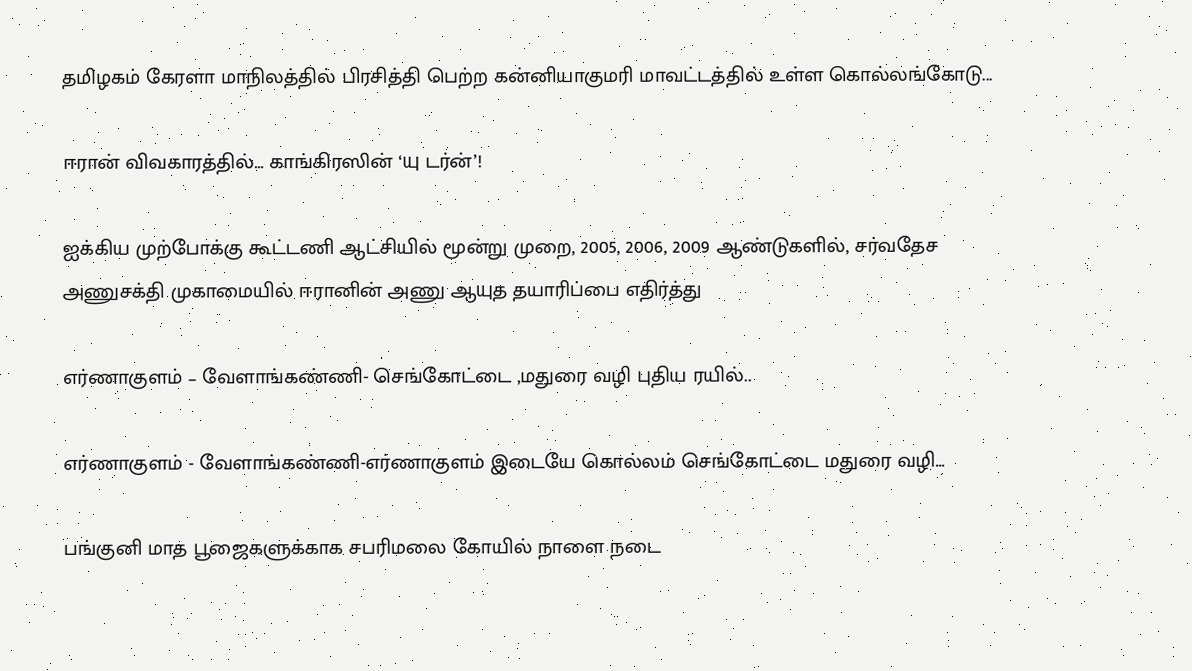தமிழகம் கேரளா மாநிலத்தில் பிரசித்தி பெற்ற கன்னியாகுமரி மாவட்டத்தில் உள்ள கொல்லங்கோடு...

ஈரான் விவகாரத்தில்… காங்கிரஸின் ‘யு டர்ன்’!

ஐக்கிய முற்போக்கு கூட்டணி ஆட்சியில் மூன்று முறை, 2005, 2006, 2009 ஆண்டுகளில், சர்வதேச அணுசக்தி முகாமையில் ஈரானின் அணு ஆயுத தயாரிப்பை எதிர்த்து

எர்ணாகுளம் – வேளாங்கண்ணி- செங்கோட்டை ,மதுரை வழி புதிய ரயில்..

எர்ணாகுளம் - வேளாங்கண்ணி-எர்ணாகுளம் இடையே கொல்லம் செங்கோட்டை மதுரை வழி...

பங்குனி மாத பூஜைகளுக்காக சபரிமலை கோயில் நாளை நடை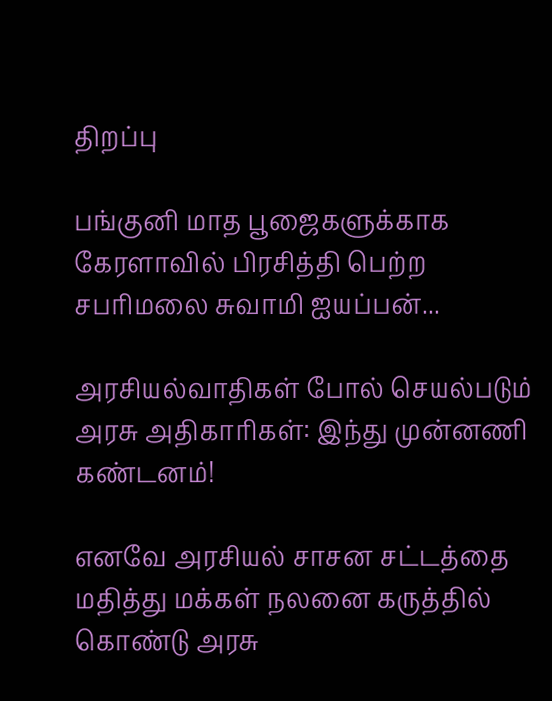திறப்பு

பங்குனி மாத பூஜைகளுக்காக கேரளாவில் பிரசித்தி பெற்ற சபரிமலை சுவாமி ஐயப்பன்...

அரசியல்வாதிகள் போல் செயல்படும் அரசு அதிகாரிகள்: இந்து முன்னணி கண்டனம்!

எனவே அரசியல் சாசன சட்டத்தை மதித்து மக்கள் நலனை கருத்தில் கொண்டு அரசு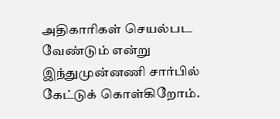அதிகாரிகள் செயல்பட வேண்டும் என்று இந்துமுன்னணி சார்பில் கேட்டுக் கொள்கிறோம்.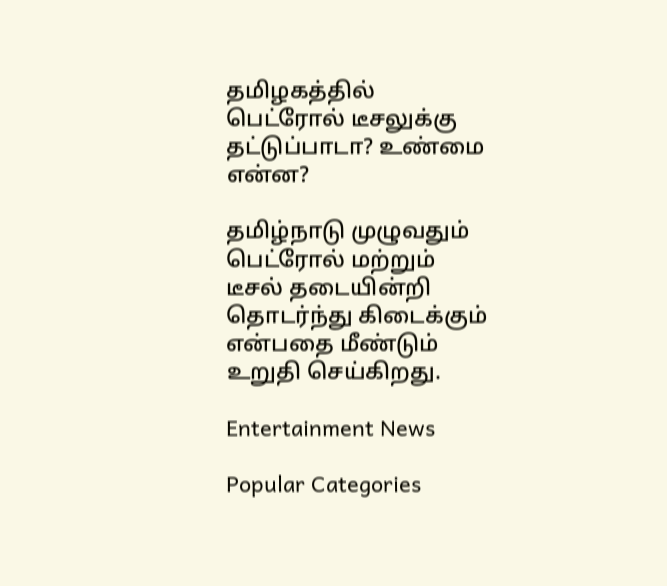தமிழகத்தில் பெட்ரோல் டீசலுக்கு தட்டுப்பாடா? உண்மை என்ன?

தமிழ்நாடு முழுவதும் பெட்ரோல் மற்றும் டீசல் தடையின்றி தொடர்ந்து கிடைக்கும் என்பதை மீண்டும் உறுதி செய்கிறது.

Entertainment News

Popular Categories